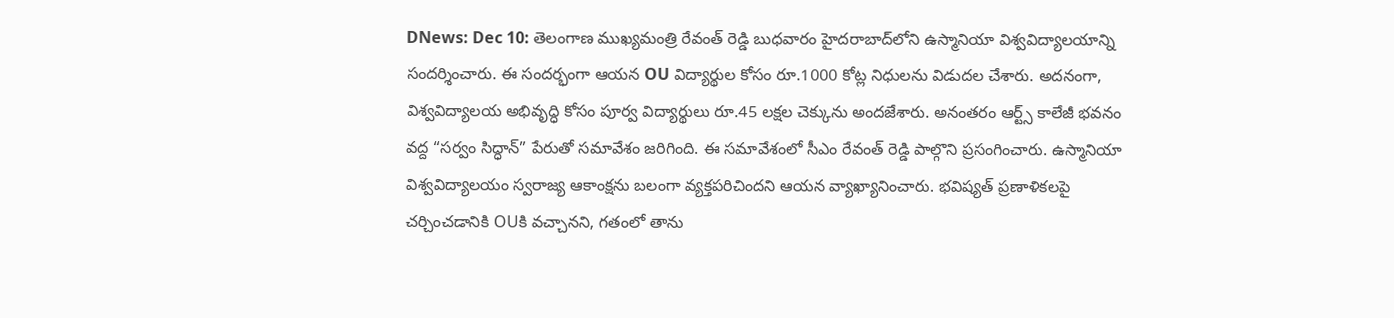DNews: Dec 10: తెలంగాణ ముఖ్యమంత్రి రేవంత్ రెడ్డి బుధవారం హైదరాబాద్‌లోని ఉస్మానియా విశ్వవిద్యాలయాన్ని సందర్శించారు. ఈ సందర్భంగా ఆయన OU విద్యార్థుల కోసం రూ.1000 కోట్ల నిధులను విడుదల చేశారు. అదనంగా, విశ్వవిద్యాలయ అభివృద్ధి కోసం పూర్వ విద్యార్థులు రూ.45 లక్షల చెక్కును అందజేశారు. అనంతరం ఆర్ట్స్ కాలేజీ భవనం వద్ద “సర్వం సిద్ధాన్” పేరుతో సమావేశం జరిగింది. ఈ సమావేశంలో సీఎం రేవంత్ రెడ్డి పాల్గొని ప్రసంగించారు. ఉస్మానియా విశ్వవిద్యాలయం స్వరాజ్య ఆకాంక్షను బలంగా వ్యక్తపరిచిందని ఆయన వ్యాఖ్యానించారు. భవిష్యత్ ప్రణాళికలపై చర్చించడానికి OUకి వచ్చానని, గతంలో తాను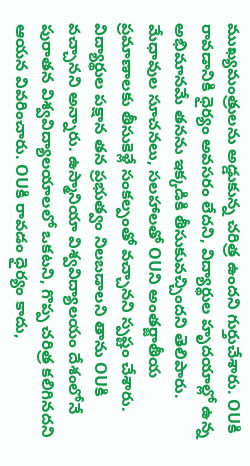ముఖ్యమంత్రులను అడ్డుకున్న చరిత్ర ఉందని గుర్తుచేశారు. OUకి రావడానికి ధైర్యం అవసరం లేదని, విద్యార్థుల హృదయాల్లో ఉన్న అభిమానమే తనను ఇక్కడికి తీసుకువచ్చిందని తెలిపారు. మేధావుల సూచనలు, సలహాలతో OUని అంతర్జాతీయ ప్రమాణాలకు తీసుకెళ్లే సంకల్పంతో వచ్చానని స్పష్టం చేశారు. విద్యార్థుల పక్షాన తన ప్రభుత్వం నిలబడాలని తాను OUకి వచ్చానని అన్నారు. ఉస్మానియా విశ్వవిద్యాలయం దేశంలోనే పురాతన విశ్వవిద్యాలయాలలో ఒకటని, గొప్ప చరిత్ర కలిగినదని ఆయన వివరించారు. OUకి రావడం ధైర్యం కాదు,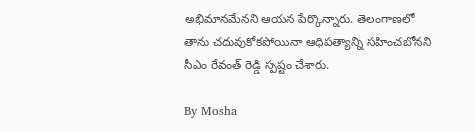అభిమానమేనని ఆయన పేర్కొన్నారు. తెలంగాణలో తాను చదువుకోకపోయినా ఆధిపత్యాన్ని సహించబోనని సీఎం రేవంత్ రెడ్డి స్పష్టం చేశారు.

By Mosha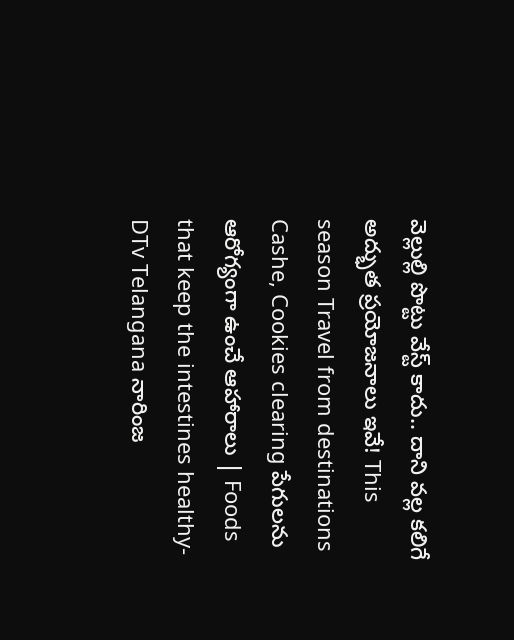వెల్లుల్లి పొట్టు వేస్ట్ కాదు.. దాని వల్ల కలిగే అద్భుత ప్రయోజనాలు ఇవే! This season Travel from destinations Cashe, Cookies clearing పేగులను ఆరోగ్యంగా ఉంచే ఆహారాలు | Foods that keep the intestines healthy-DTv Telangana నారింజ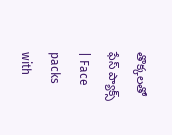తొక్కలతో ఫేస్ ప్యాక్స్ | Face packs with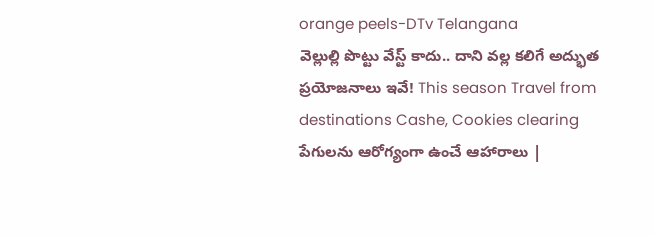orange peels-DTv Telangana
వెల్లుల్లి పొట్టు వేస్ట్ కాదు.. దాని వల్ల కలిగే అద్భుత ప్రయోజనాలు ఇవే! This season Travel from destinations Cashe, Cookies clearing పేగులను ఆరోగ్యంగా ఉంచే ఆహారాలు |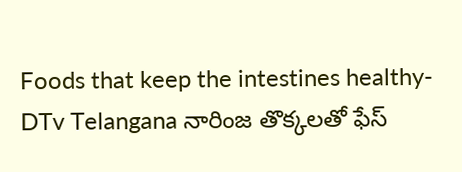Foods that keep the intestines healthy-DTv Telangana నారింజ తొక్కలతో ఫేస్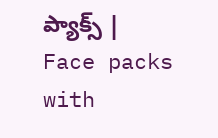ప్యాక్స్ | Face packs with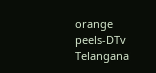orange peels-DTv Telangana